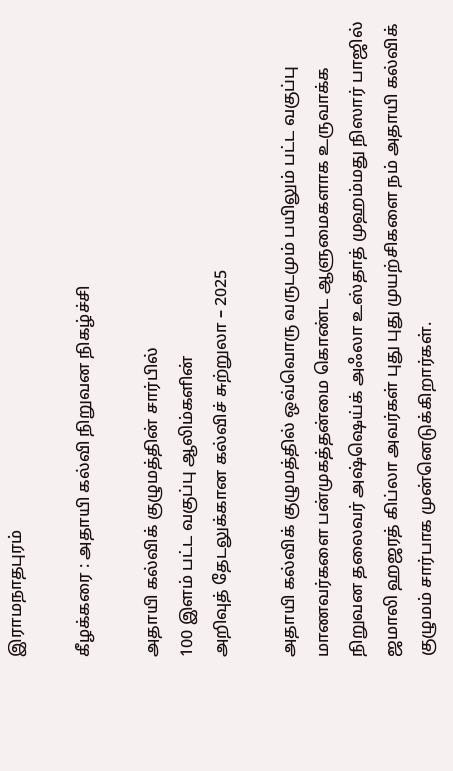இராமநாதபுரம்

கீழக்கரை : அதாயி கல்வி நிறுவன நிகழ்ச்சி

அதாயி கல்விக் குழுமத்தின் சார்பில்
100 இளம் பட்ட வகுப்பு ஆலிம்களின்
அறிவுத் தேடலுக்கான கல்விச் சுற்றுலா – 2025

அதாயி கல்விக் குழுமத்தில் ஒவ்வொரு வருடமும் பயிலும் பட்ட வகுப்பு மாணவர்களை பன்முகத்தன்மை கொண்ட ஆளுமைகளாக உருவாக்க நிறுவன தலைவர் அஷ்ஷெய்க் அஃலா உஸ்தாத் முஹம்மது நிஸார் பாஜில் ஜமாலி ஹஜரத் கிப்லா அவர்கள் புது புது முயற்சிகளை நம் அதாயி கல்விக் குழுமம் சார்பாக முன்னெடுக்கிறார்கள்.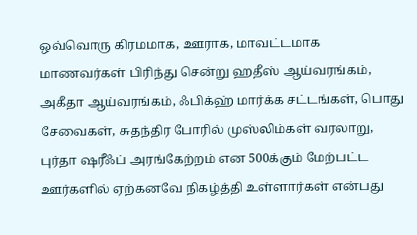ஒவ்வொரு கிரமமாக, ஊராக, மாவட்டமாக மாணவர்கள் பிரிந்து சென்று ஹதீஸ் ஆய்வரங்கம், அகீதா ஆய்வரங்கம், ஃபிக்ஹ் மார்க்க சட்டங்கள், பொது சேவைகள், சுதந்திர போரில் முஸ்லிம்கள் வரலாறு, புர்தா ஷரீஃப் அரங்கேற்றம் என 500க்கும் மேற்பட்ட ஊர்களில் ஏற்கனவே நிகழ்த்தி உள்ளார்கள் என்பது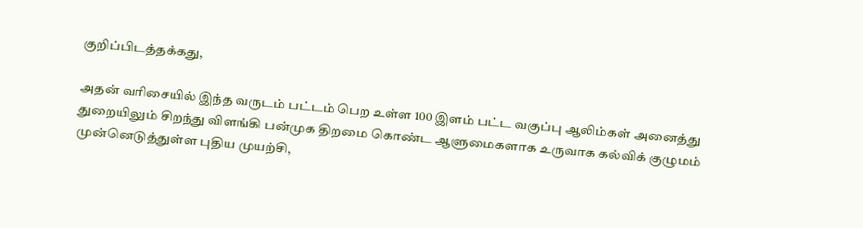குறிப்பிடத்தக்கது,

அதன் வரிசையில் இந்த வருடம் பட்டம் பெற உள்ள 100 இளம் பட்ட வகுப்பு ஆலிம்கள் அனைத்து துறையிலும் சிறந்து விளங்கி பன்முக திறமை கொண்ட ஆளுமைகளாக உருவாக கல்விக் குழுமம் முன்னெடுத்துள்ள புதிய முயற்சி,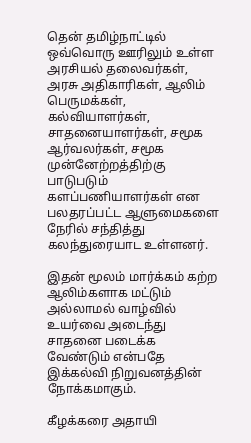தென் தமிழ்நாட்டில் ஒவ்வொரு ஊரிலும் உள்ள அரசியல் தலைவர்கள், அரசு அதிகாரிகள், ஆலிம் பெருமக்கள், கல்வியாளர்கள், சாதனையாளர்கள், சமூக ஆர்வலர்கள், சமூக முன்னேற்றத்திற்கு பாடுபடும் களப்பணியாளர்கள் என பலதரப்பட்ட ஆளுமைகளை நேரில் சந்தித்து கலந்துரையாட உள்ளனர்.

இதன் மூலம் மார்க்கம் கற்ற ஆலிம்களாக மட்டும் அல்லாமல் வாழ்வில் உயர்வை அடைந்து சாதனை படைக்க வேண்டும் என்பதே இக்கல்வி நிறுவனத்தின் நோக்கமாகும்.

கீழக்கரை அதாயி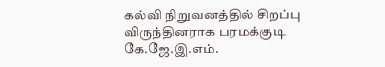கல்வி நிறுவனத்தில் சிறப்பு விருந்தினராக பரமக்குடி கே.ஜே.இ.எம்.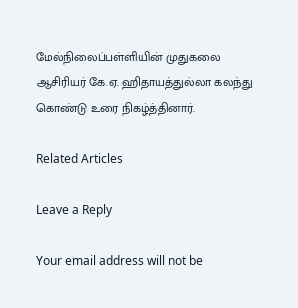மேல்நிலைப்பள்ளியின் முதுகலை ஆசிரியர் கே.ஏ. ஹிதாயத்துல்லா கலந்து கொண்டு உரை நிகழ்த்தினார்.

Related Articles

Leave a Reply

Your email address will not be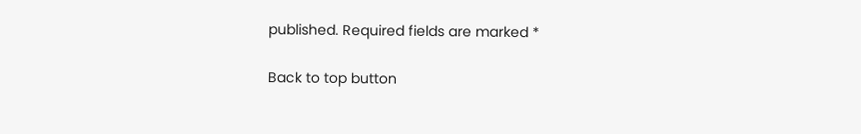published. Required fields are marked *

Back to top button